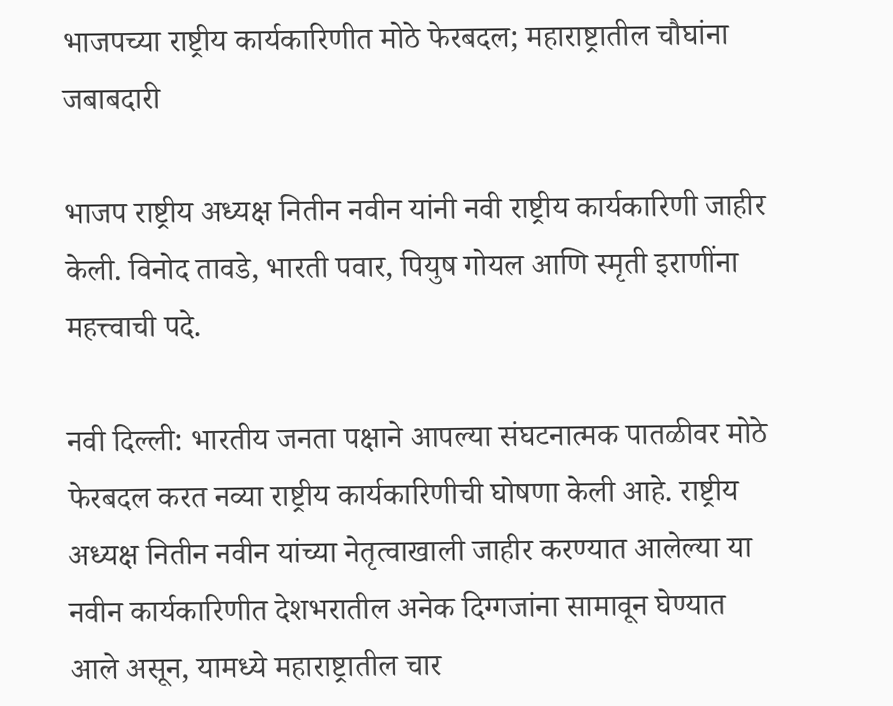भाजपच्या राष्ट्रीय कार्यकारिणीत मोठे फेरबदल; महाराष्ट्रातील चौघांना जबाबदारी

भाजप राष्ट्रीय अध्यक्ष नितीन नवीन यांनी नवी राष्ट्रीय कार्यकारिणी जाहीर केली. विनोद तावडे, भारती पवार, पियुष गोयल आणि स्मृती इराणींना महत्त्वाची पदे.

नवी दिल्ली: भारतीय जनता पक्षाने आपल्या संघटनात्मक पातळीवर मोठे फेरबदल करत नव्या राष्ट्रीय कार्यकारिणीची घोषणा केली आहे. राष्ट्रीय अध्यक्ष नितीन नवीन यांच्या नेतृत्वाखाली जाहीर करण्यात आलेल्या या नवीन कार्यकारिणीत देशभरातील अनेक दिग्गजांना सामावून घेण्यात आले असून, यामध्ये महाराष्ट्रातील चार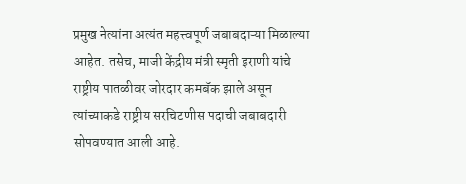प्रमुख नेत्यांना अत्यंत महत्त्वपूर्ण जबाबदाऱ्या मिळाल्या आहेत. तसेच, माजी केंद्रीय मंत्री स्मृती इराणी यांचे राष्ट्रीय पातळीवर जोरदार कमबॅक झाले असून त्यांच्याकडे राष्ट्रीय सरचिटणीस पदाची जबाबदारी सोपवण्यात आली आहे.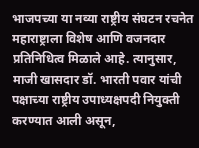भाजपच्या या नव्या राष्ट्रीय संघटन रचनेत महाराष्ट्राला विशेष आणि वजनदार प्रतिनिधित्व मिळाले आहे. त्यानुसार, माजी खासदार डॉ. भारती पवार यांची पक्षाच्या राष्ट्रीय उपाध्यक्षपदी नियुक्ती करण्यात आली असून,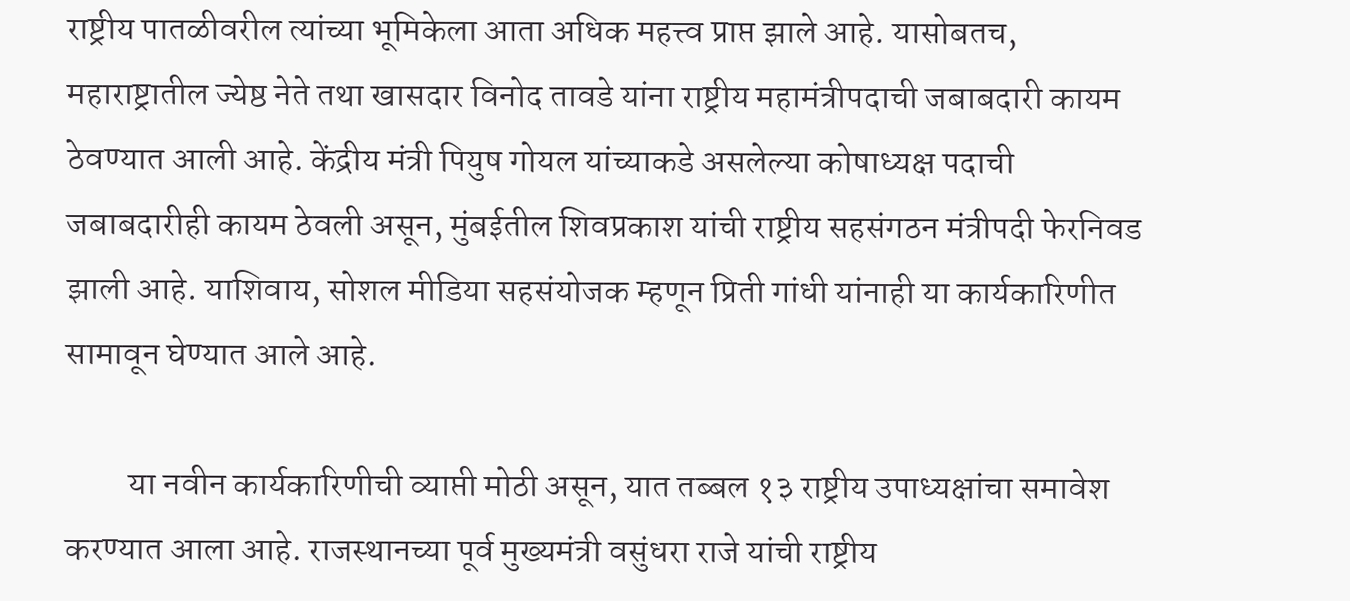राष्ट्रीय पातळीवरील त्यांच्या भूमिकेला आता अधिक महत्त्व प्राप्त झाले आहे. यासोबतच, महाराष्ट्रातील ज्येष्ठ नेते तथा खासदार विनोद तावडे यांना राष्ट्रीय महामंत्रीपदाची जबाबदारी कायम ठेवण्यात आली आहे. केंद्रीय मंत्री पियुष गोयल यांच्याकडे असलेल्या कोषाध्यक्ष पदाची जबाबदारीही कायम ठेवली असून, मुंबईतील शिवप्रकाश यांची राष्ट्रीय सहसंगठन मंत्रीपदी फेरनिवड झाली आहे. याशिवाय, सोशल मीडिया सहसंयोजक म्हणून प्रिती गांधी यांनाही या कार्यकारिणीत सामावून घेण्यात आले आहे.

         या नवीन कार्यकारिणीची व्याप्ती मोठी असून, यात तब्बल १३ राष्ट्रीय उपाध्यक्षांचा समावेश करण्यात आला आहे. राजस्थानच्या पूर्व मुख्यमंत्री वसुंधरा राजे यांची राष्ट्रीय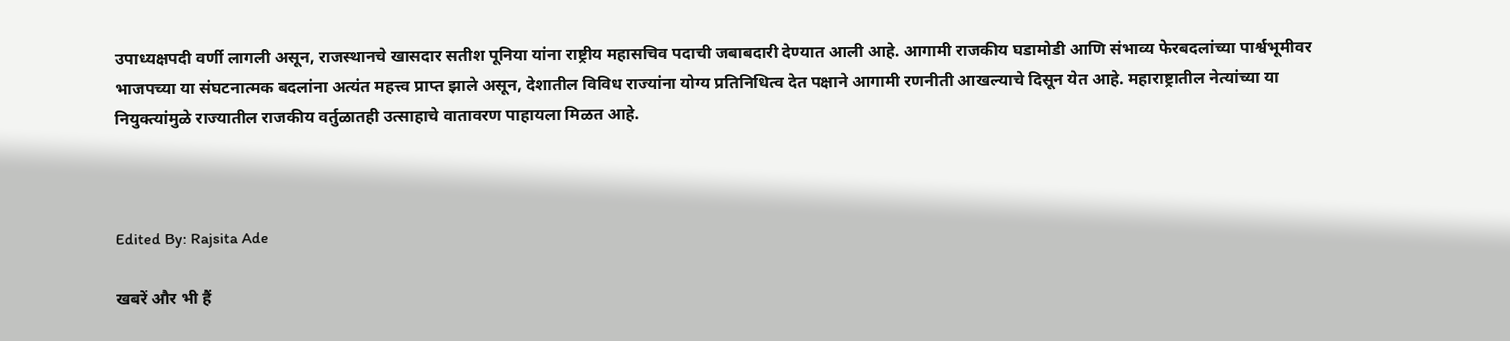उपाध्यक्षपदी वर्णी लागली असून, राजस्थानचे खासदार सतीश पूनिया यांना राष्ट्रीय महासचिव पदाची जबाबदारी देण्यात आली आहे. आगामी राजकीय घडामोडी आणि संभाव्य फेरबदलांच्या पार्श्वभूमीवर भाजपच्या या संघटनात्मक बदलांना अत्यंत महत्त्व प्राप्त झाले असून, देशातील विविध राज्यांना योग्य प्रतिनिधित्व देत पक्षाने आगामी रणनीती आखल्याचे दिसून येत आहे. महाराष्ट्रातील नेत्यांच्या या नियुक्त्यांमुळे राज्यातील राजकीय वर्तुळातही उत्साहाचे वातावरण पाहायला मिळत आहे.



Edited By: Rajsita Ade

खबरें और भी हैं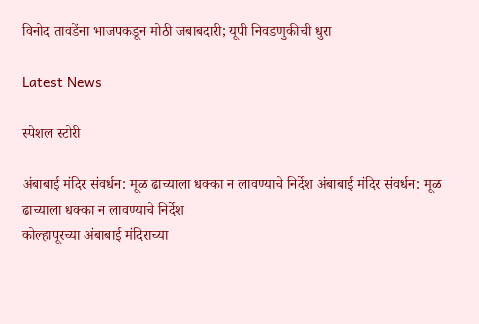विनोद तावडेंना भाजपकडून मोठी जबाबदारी; यूपी निवडणुकीची धुरा

Latest News

स्पेशल स्टोरी

अंबाबाई मंदिर संवर्धन: मूळ ढाच्याला धक्का न लावण्याचे निर्देश अंबाबाई मंदिर संवर्धन: मूळ ढाच्याला धक्का न लावण्याचे निर्देश
कोल्हापूरच्या अंबाबाई मंदिराच्या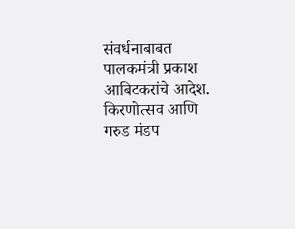संवर्धनाबाबत पालकमंत्री प्रकाश आबिटकरांचे आदेश. किरणोत्सव आणि गरुड मंडप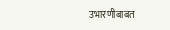उभारणीबाबत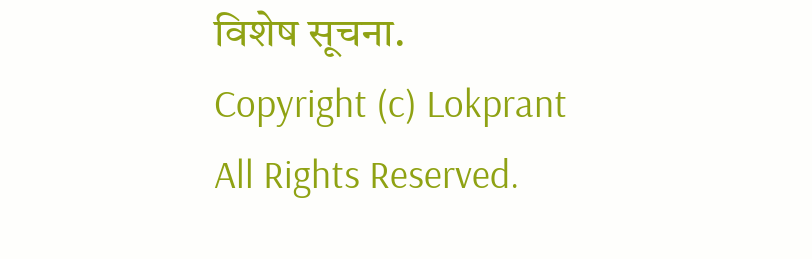विशेष सूचना.
Copyright (c) Lokprant All Rights Reserved.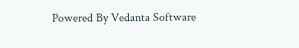Powered By Vedanta Software